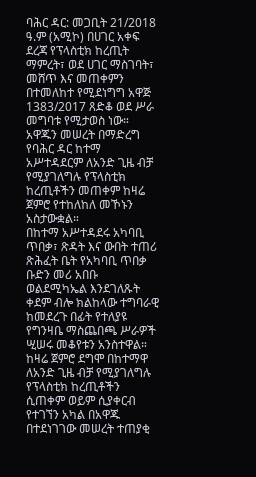ባሕር ዳር: መጋቢት 21/2018 ዓ.ም (አሚኮ) በሀገር አቀፍ ደረጃ የፕላስቲክ ከረጢት ማምረት፣ ወደ ሀገር ማስገባት፣ መሸጥ እና መጠቀምን በተመለከተ የሚደነግግ አዋጅ 1383/2017 ጸድቆ ወደ ሥራ መግባቱ የሚታወስ ነው።
አዋጁን መሠረት በማድረግ የባሕር ዳር ከተማ አሥተዳደርም ለአንድ ጊዜ ብቻ የሚያገለግሉ የፕላስቲክ ከረጢቶችን መጠቀም ከዛሬ ጀምሮ የተከለከለ መኾኑን አስታውቋል።
በከተማ አሥተዳደሩ አካባቢ ጥበቃ፣ ጽዳት እና ውበት ተጠሪ ጽሕፈት ቤት የአካባቢ ጥበቃ ቡድን መሪ አበቡ ወልደሚካኤል እንደገለጹት ቀደም ብሎ ክልከላው ተግባራዊ ከመደረጉ በፊት የተለያዩ የግንዛቤ ማስጨበጫ ሥራዎች ሢሠሩ መቆየቱን አንስተዋል።
ከዛሬ ጀምሮ ደግሞ በከተማዋ ለአንድ ጊዜ ብቻ የሚያገለግሉ የፕላስቲክ ከረጢቶችን ሲጠቀም ወይም ሲያቀርብ የተገኘን አካል በአዋጁ በተደነገገው መሠረት ተጠያቂ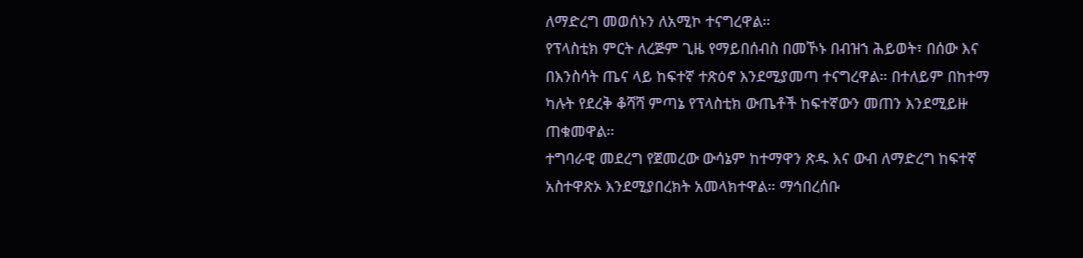ለማድረግ መወሰኑን ለአሚኮ ተናግረዋል።
የፕላስቲክ ምርት ለረጅም ጊዜ የማይበሰብስ በመኾኑ በብዝኀ ሕይወት፣ በሰው እና በእንስሳት ጤና ላይ ከፍተኛ ተጽዕኖ እንደሚያመጣ ተናግረዋል። በተለይም በከተማ ካሉት የደረቅ ቆሻሻ ምጣኔ የፕላስቲክ ውጤቶች ከፍተኛውን መጠን እንደሚይዙ ጠቁመዋል።
ተግባራዊ መደረግ የጀመረው ውሳኔም ከተማዋን ጽዱ እና ውብ ለማድረግ ከፍተኛ አስተዋጽኦ እንደሚያበረክት አመላክተዋል። ማኅበረሰቡ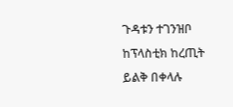ጉዳቱን ተገንዝቦ ከፕላስቲክ ከረጢት ይልቅ በቀላሉ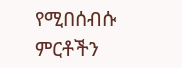የሚበሰብሱ ምርቶችን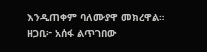እንዲጠቀም ባለሙያዋ መክረዋል።
ዘጋቢ፦ አሰፋ ልጥገበው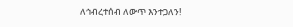ለኅብረተሰብ ለውጥ እንተጋለን!